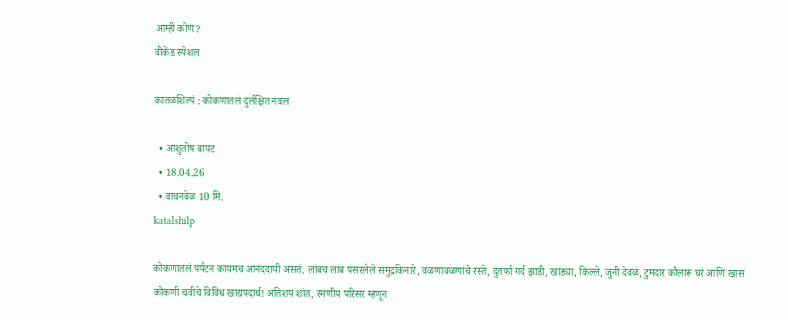आम्ही कोण?
वीकेंड स्पेशल

कातळशिल्पं : कोकणातलं दुर्लक्षित नवल

  • आशुतोष बापट
  • 18.04.26
  • वाचनवेळ 10 मि.
katalshilp

कोकणातलं पर्यटन कायमच आनंददायी असतं. लांबच लांब पसरलेले समुद्रकिनारे, वळणावळणांचे रस्ते, दुतर्फा गर्द झाडी, खाड्या, किल्ले, जुनी देवळं, टुमदार कौलारू घरं आणि खास कोकणी चवीचे विविध खाद्यपदार्थ! अतिशय शांत, रमणीय परिसर म्हणून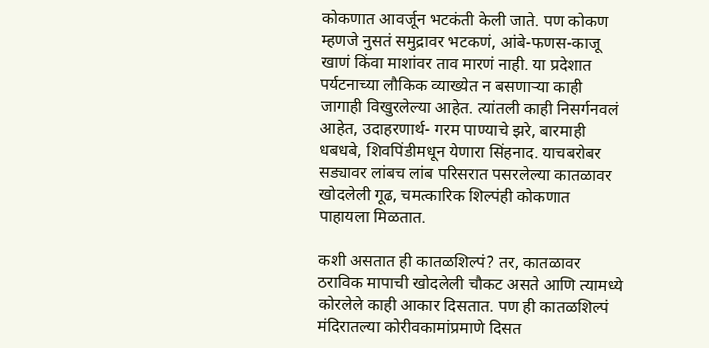कोकणात आवर्जून भटकंती केली जाते. पण कोकण म्हणजे नुसतं समुद्रावर भटकणं, आंबे-फणस-काजू खाणं किंवा माशांवर ताव मारणं नाही. या प्रदेशात पर्यटनाच्या लौकिक व्याख्येत न बसणाऱ्या काही जागाही विखुरलेल्या आहेत. त्यांतली काही निसर्गनवलं आहेत, उदाहरणार्थ- गरम पाण्याचे झरे, बारमाही धबधबे, शिवपिंडीमधून येणारा सिंहनाद. याचबरोबर सड्यावर लांबच लांब परिसरात पसरलेल्या कातळावर खोदलेली गूढ, चमत्कारिक शिल्पंही कोकणात पाहायला मिळतात.

कशी असतात ही कातळशिल्पं? तर, कातळावर ठराविक मापाची खोदलेली चौकट असते आणि त्यामध्ये कोरलेले काही आकार दिसतात. पण ही कातळशिल्पं मंदिरातल्या कोरीवकामांप्रमाणे दिसत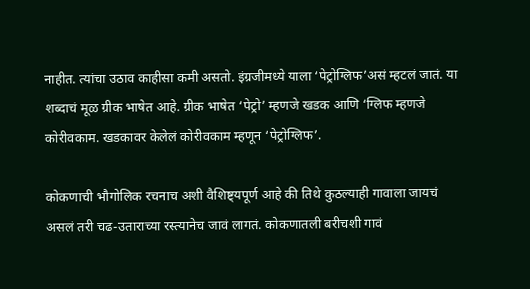नाहीत. त्यांचा उठाव काहीसा कमी असतो. इंग्रजीमध्ये याला ‘पेट्रोग्लिफ’असं म्हटलं जातं. या शब्दाचं मूळ ग्रीक भाषेत आहे. ग्रीक भाषेत ‘पेट्रो’ म्हणजे खडक आणि ‘ग्लिफ म्हणजे कोरीवकाम. खडकावर केलेलं कोरीवकाम म्हणून ‘पेट्रोग्लिफ’.

कोकणाची भौगोलिक रचनाच अशी वैशिष्ट्यपूर्ण आहे की तिथे कुठल्याही गावाला जायचं असलं तरी चढ-उताराच्या रस्त्यानेच जावं लागतं. कोकणातली बरीचशी गावं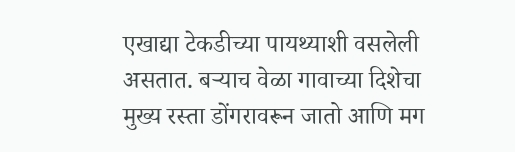एखाद्या टेकडीच्या पायथ्याशी वसलेली असतात. बऱ्याच वेळा गावाच्या दिशेचा मुख्य रस्ता डोंगरावरून जातो आणि मग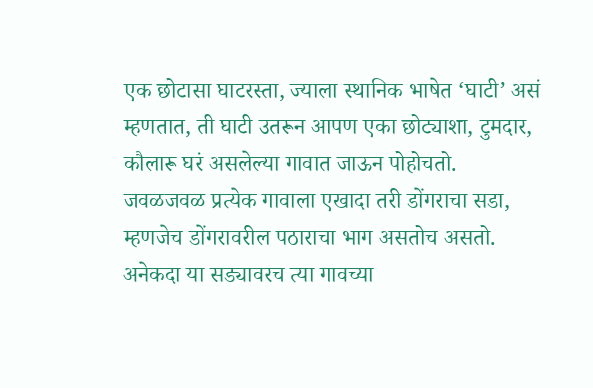एक छोटासा घाटरस्ता, ज्याला स्थानिक भाषेत ‘घाटी’ असं म्हणतात, ती घाटी उतरून आपण एका छोट्याशा, टुमदार, कौलारू घरं असलेल्या गावात जाऊन पोहोचतो. जवळजवळ प्रत्येक गावाला एखादा तरी डोंगराचा सडा, म्हणजेच डोंगरावरील पठाराचा भाग असतोच असतो. अनेकदा या सड्यावरच त्या गावच्या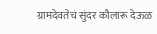ग्रामदेवतेचं सुंदर कौलारू देऊळ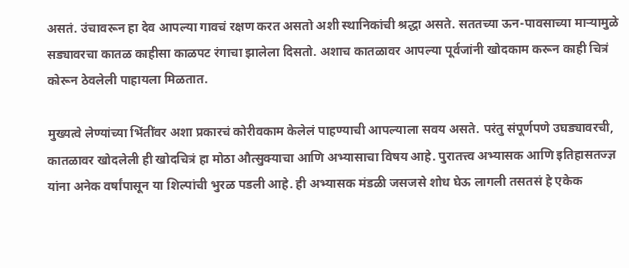असतं. उंचावरून हा देव आपल्या गावचं रक्षण करत असतो अशी स्थानिकांची श्रद्धा असते. सततच्या ऊन-पावसाच्या माऱ्यामुळे सड्यावरचा कातळ काहीसा काळपट रंगाचा झालेला दिसतो. अशाच कातळावर आपल्या पूर्वजांनी खोदकाम करून काही चित्रं कोरून ठेवलेली पाहायला मिळतात.

मुख्यत्वे लेण्यांच्या भिंतींवर अशा प्रकारचं कोरीवकाम केलेलं पाहण्याची आपल्याला सवय असते. परंतु संपूर्णपणे उघड्यावरची, कातळावर खोदलेली ही खोदचित्रं हा मोठा औत्सुक्याचा आणि अभ्यासाचा विषय आहे. पुरातत्त्व अभ्यासक आणि इतिहासतज्ज्ञ यांना अनेक वर्षांपासून या शिल्पांची भुरळ पडली आहे. ही अभ्यासक मंडळी जसजसे शोध घेऊ लागली तसतसं हे एकेक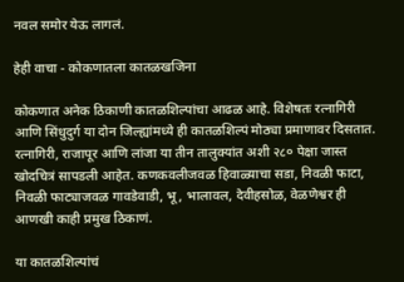नवल समोर येऊ लागलं.

हेही वाचा - कोकणातला कातळखजिना

कोकणात अनेक ठिकाणी कातळशिल्पांचा आढळ आहे. विशेषतः रत्नागिरी आणि सिंधुदुर्ग या दोन जिल्ह्यांमध्ये ही कातळशिल्पं मोठ्या प्रमाणावर दिसतात. रत्नागिरी, राजापूर आणि लांजा या तीन तालुक्यांत अशी २८० पेक्षा जास्त खोदचित्रं सापडली आहेत. कणकवलीजवळ हिवाळ्याचा सडा, निवळी फाटा, निवळी फाट्याजवळ गावडेवाडी, भू, भालावल, देवीहसोळ, वेळणेश्वर ही आणखी काही प्रमुख ठिकाणं.

या कातळशिल्पांचं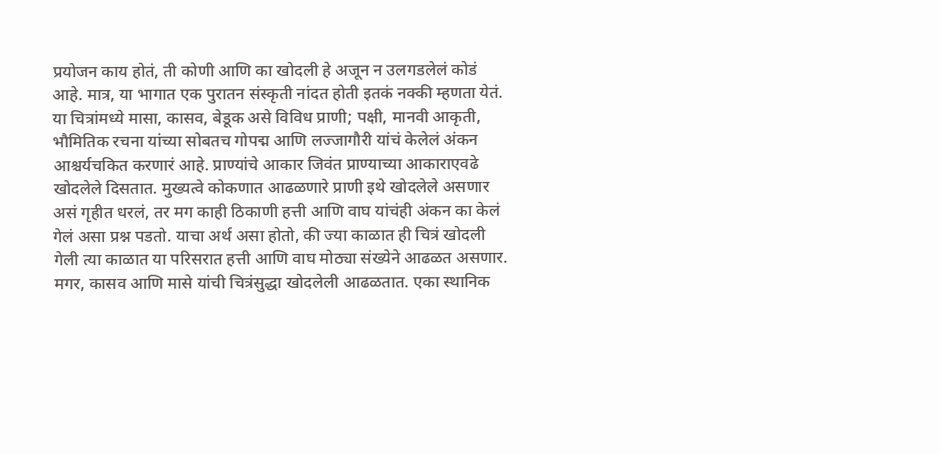प्रयोजन काय होतं, ती कोणी आणि का खोदली हे अजून न उलगडलेलं कोडं आहे. मात्र, या भागात एक पुरातन संस्कृती नांदत होती इतकं नक्की म्हणता येतं. या चित्रांमध्ये मासा, कासव, बेडूक असे विविध प्राणी; पक्षी, मानवी आकृती, भौमितिक रचना यांच्या सोबतच गोपद्म आणि लज्जागौरी यांचं केलेलं अंकन आश्चर्यचकित करणारं आहे. प्राण्यांचे आकार जिवंत प्राण्याच्या आकाराएवढे खोदलेले दिसतात. मुख्यत्वे कोकणात आढळणारे प्राणी इथे खोदलेले असणार असं गृहीत धरलं, तर मग काही ठिकाणी हत्ती आणि वाघ यांचंही अंकन का केलं गेलं असा प्रश्न पडतो. याचा अर्थ असा होतो, की ज्या काळात ही चित्रं खोदली गेली त्या काळात या परिसरात हत्ती आणि वाघ मोठ्या संख्येने आढळत असणार. मगर, कासव आणि मासे यांची चित्रंसुद्धा खोदलेली आढळतात. एका स्थानिक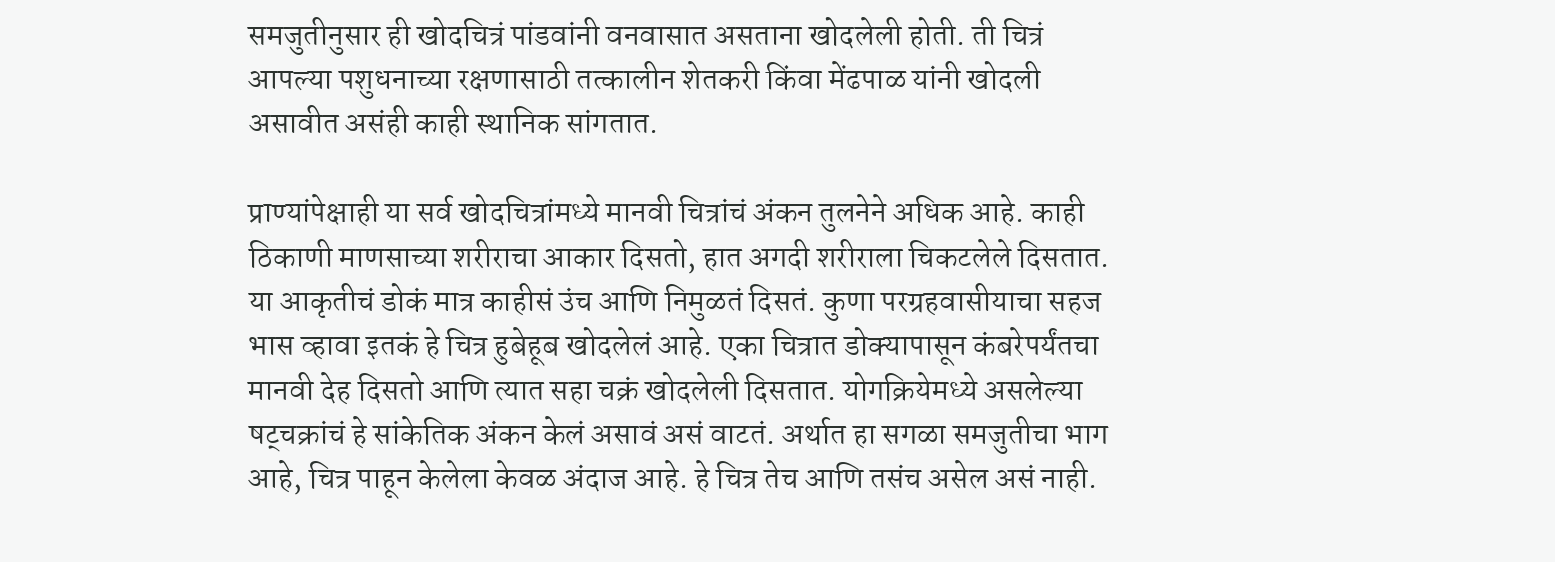समजुतीनुसार ही खोदचित्रं पांडवांनी वनवासात असताना खोदलेली होती. ती चित्रं आपल्या पशुधनाच्या रक्षणासाठी तत्कालीन शेतकरी किंवा मेंढपाळ यांनी खोदली असावीत असंही काही स्थानिक सांगतात.

प्राण्यांपेक्षाही या सर्व खोदचित्रांमध्ये मानवी चित्रांचं अंकन तुलनेने अधिक आहे. काही ठिकाणी माणसाच्या शरीराचा आकार दिसतो, हात अगदी शरीराला चिकटलेले दिसतात. या आकृतीचं डोकं मात्र काहीसं उंच आणि निमुळतं दिसतं. कुणा परग्रहवासीयाचा सहज भास व्हावा इतकं हे चित्र हुबेहूब खोदलेलं आहे. एका चित्रात डोक्यापासून कंबरेपर्यंतचा मानवी देह दिसतो आणि त्यात सहा चक्रं खोदलेली दिसतात. योगक्रियेमध्ये असलेल्या षट्चक्रांचं हे सांकेतिक अंकन केलं असावं असं वाटतं. अर्थात हा सगळा समजुतीचा भाग आहे, चित्र पाहून केलेला केवळ अंदाज आहे. हे चित्र तेच आणि तसंच असेल असं नाही.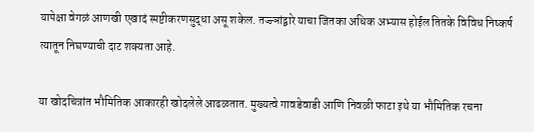यापेक्षा वेगळं आणखी एखादं स्पष्टीकरणसुद्धा असू शकेल. तज्ज्ञांद्वारे याचा जितका अधिक अभ्यास होईल तितके विविध निष्कर्ष त्यातून निघण्याची दाट शक्यता आहे.

या खोदचित्रांत भौमितिक आकारही खोदलेले आढळतात. मुख्यत्वे गावडेवाडी आणि निवळी फाटा इथे या भौमितिक रचना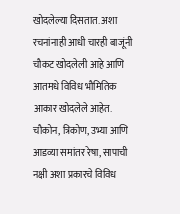खोदलेल्या दिसतात. अशा रचनांनाही आधी चारही बाजूंनी चौकट खोदलेली आहे आणि आतमधे विविध भौमितिक आकार खोदलेले आहेत. चौकोन, त्रिकोण, उभ्या आणि आडव्या समांतर रेषा, सापाची नक्षी अशा प्रकारचे विविध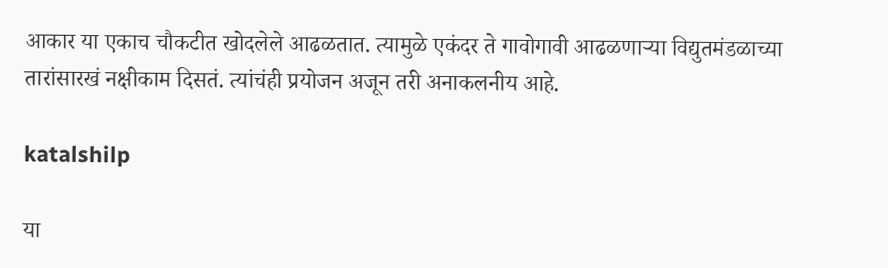आकार या एकाच चौकटीत खोदलेले आढळतात. त्यामुळे एकंदर ते गावोगावी आढळणाऱ्या विद्युतमंडळाच्या तारांसारखं नक्षीकाम दिसतं. त्यांचंही प्रयोजन अजून तरी अनाकलनीय आहे.

katalshilp

या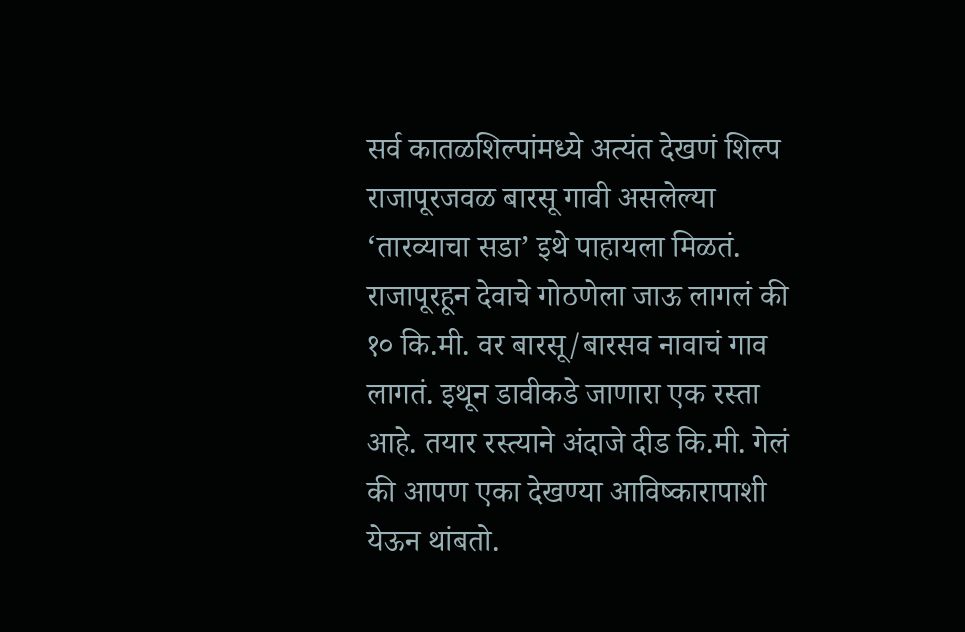सर्व कातळशिल्पांमध्ये अत्यंत देखणं शिल्प राजापूरजवळ बारसू गावी असलेल्या ‘तारव्याचा सडा’ इथे पाहायला मिळतं. राजापूरहून देवाचे गोठणेला जाऊ लागलं की १० कि.मी. वर बारसू/बारसव नावाचं गाव लागतं. इथून डावीकडे जाणारा एक रस्ता आहे. तयार रस्त्याने अंदाजे दीड कि.मी. गेलं की आपण एका देखण्या आविष्कारापाशी येऊन थांबतो.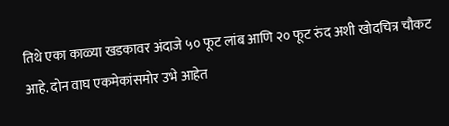तिथे एका काळ्या खडकावर अंदाजे ५० फूट लांब आणि २० फूट रुंद अशी खोदचित्र चौकट आहे. दोन वाघ एकमेकांसमोर उभे आहेत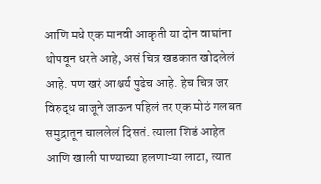आणि मधे एक मानवी आकृती या दोन वाघांना थोपवून धरते आहे, असं चित्र खडकात खोदलेलं आहे. पण खरं आश्चर्य पुढेच आहे. हेच चित्र जर विरुद्ध बाजूने जाऊन पहिलं तर एक मोठं गलबत समुद्रातून चाललेलं दिसतं. त्याला शिडं आहेत आणि खाली पाण्याच्या हलणाऱ्या लाटा, त्यात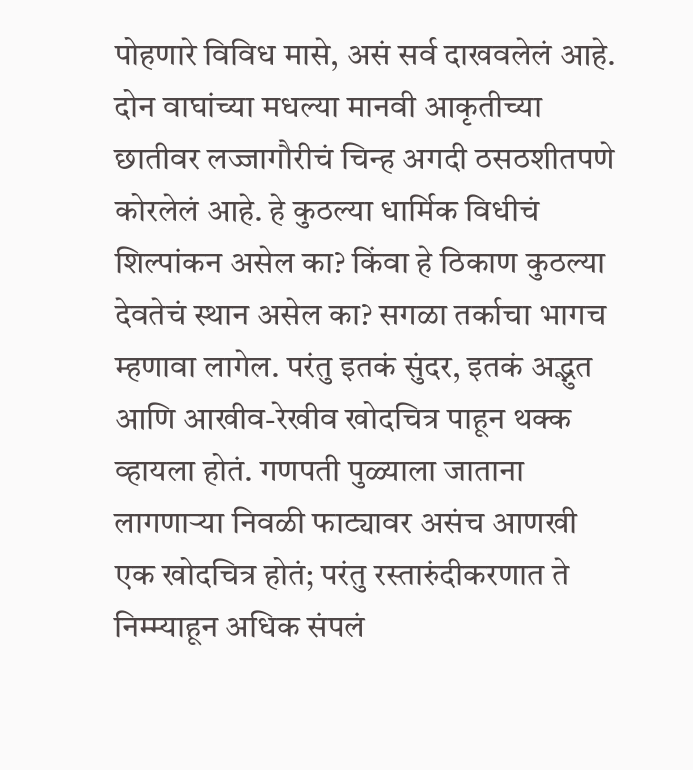पोहणारे विविध मासे, असं सर्व दाखवलेलं आहे. दोन वाघांच्या मधल्या मानवी आकृतीच्या छातीवर लज्जागौरीचं चिन्ह अगदी ठसठशीतपणे कोरलेलं आहे. हे कुठल्या धार्मिक विधीचं शिल्पांकन असेल का? किंवा हे ठिकाण कुठल्या देवतेचं स्थान असेल का? सगळा तर्काचा भागच म्हणावा लागेल. परंतु इतकं सुंदर, इतकं अद्भुत आणि आखीव-रेखीव खोदचित्र पाहून थक्क व्हायला होतं. गणपती पुळ्याला जाताना लागणाऱ्या निवळी फाट्यावर असंच आणखी एक खोदचित्र होतं; परंतु रस्तारुंदीकरणात ते निम्म्याहून अधिक संपलं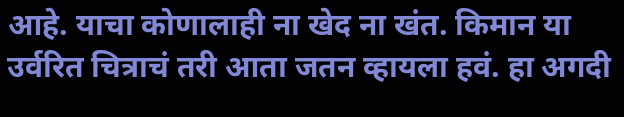आहे. याचा कोणालाही ना खेद ना खंत. किमान या उर्वरित चित्राचं तरी आता जतन व्हायला हवं. हा अगदी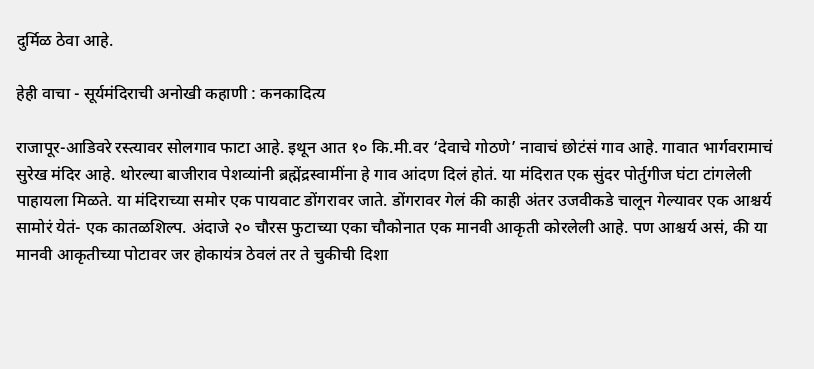दुर्मिळ ठेवा आहे.

हेही वाचा - सूर्यमंदिराची अनोखी कहाणी : कनकादित्य

राजापूर-आडिवरे रस्त्यावर सोलगाव फाटा आहे. इथून आत १० कि.मी.वर ‘देवाचे गोठणे’ नावाचं छोटंसं गाव आहे. गावात भार्गवरामाचं सुरेख मंदिर आहे. थोरल्या बाजीराव पेशव्यांनी ब्रह्मेंद्रस्वामींना हे गाव आंदण दिलं होतं. या मंदिरात एक सुंदर पोर्तुगीज घंटा टांगलेली पाहायला मिळते. या मंदिराच्या समोर एक पायवाट डोंगरावर जाते. डोंगरावर गेलं की काही अंतर उजवीकडे चालून गेल्यावर एक आश्चर्य सामोरं येतं- एक कातळशिल्प. अंदाजे २० चौरस फुटाच्या एका चौकोनात एक मानवी आकृती कोरलेली आहे. पण आश्चर्य असं, की या मानवी आकृतीच्या पोटावर जर होकायंत्र ठेवलं तर ते चुकीची दिशा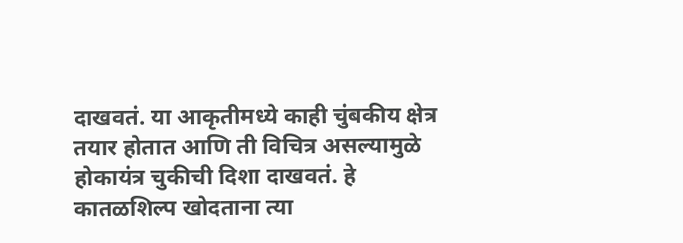दाखवतं. या आकृतीमध्ये काही चुंबकीय क्षेत्र तयार होतात आणि ती विचित्र असल्यामुळे होकायंत्र चुकीची दिशा दाखवतं. हे कातळशिल्प खोदताना त्या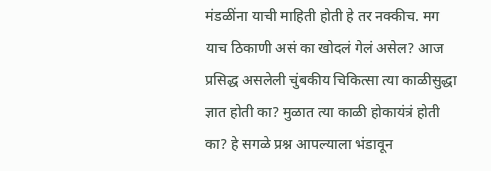मंडळींना याची माहिती होती हे तर नक्कीच. मग याच ठिकाणी असं का खोदलं गेलं असेल? आज प्रसिद्ध असलेली चुंबकीय चिकित्सा त्या काळीसुद्धा ज्ञात होती का? मुळात त्या काळी होकायंत्रं होती का? हे सगळे प्रश्न आपल्याला भंडावून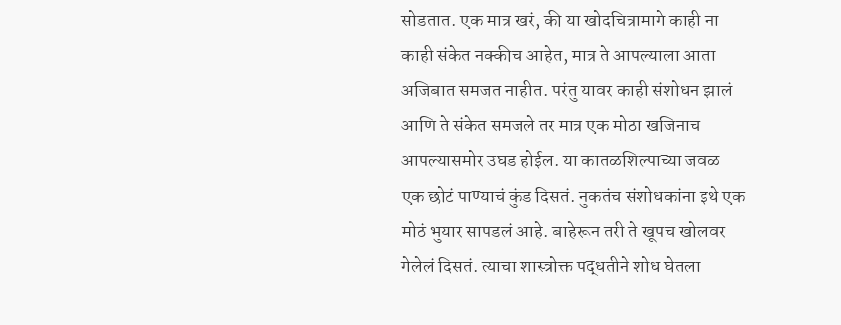सोडतात. एक मात्र खरं, की या खोदचित्रामागे काही ना काही संकेत नक्कीच आहेत, मात्र ते आपल्याला आता अजिबात समजत नाहीत. परंतु यावर काही संशोधन झालं आणि ते संकेत समजले तर मात्र एक मोठा खजिनाच आपल्यासमोर उघड होईल. या कातळशिल्पाच्या जवळ एक छोटं पाण्याचं कुंड दिसतं. नुकतंच संशोधकांना इथे एक मोठं भुयार सापडलं आहे. बाहेरून तरी ते खूपच खोलवर गेलेलं दिसतं. त्याचा शास्त्रोक्त पद्धतीने शोध घेतला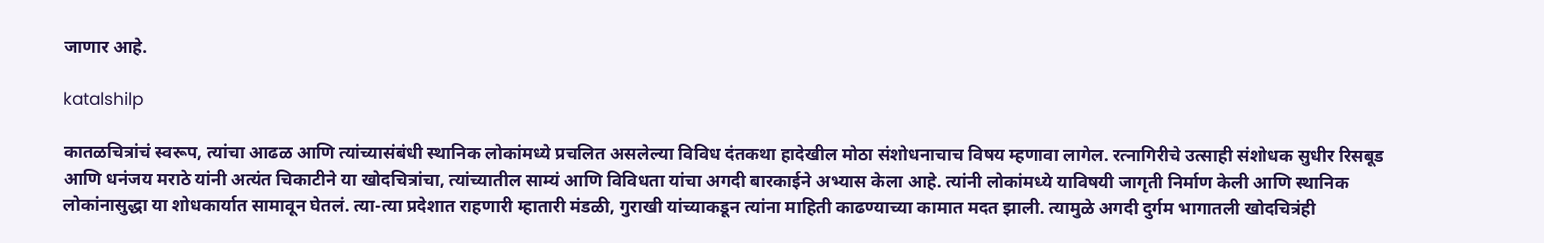जाणार आहे.

katalshilp

कातळचित्रांचं स्वरूप, त्यांचा आढळ आणि त्यांच्यासंबंधी स्थानिक लोकांमध्ये प्रचलित असलेल्या विविध दंतकथा हादेखील मोठा संशोधनाचाच विषय म्हणावा लागेल. रत्नागिरीचे उत्साही संशोधक सुधीर रिसबूड आणि धनंजय मराठे यांनी अत्यंत चिकाटीने या खोदचित्रांचा, त्यांच्यातील साम्यं आणि विविधता यांचा अगदी बारकाईने अभ्यास केला आहे. त्यांनी लोकांमध्ये याविषयी जागृती निर्माण केली आणि स्थानिक लोकांनासुद्धा या शोधकार्यात सामावून घेतलं. त्या-त्या प्रदेशात राहणारी म्हातारी मंडळी, गुराखी यांच्याकडून त्यांना माहिती काढण्याच्या कामात मदत झाली. त्यामुळे अगदी दुर्गम भागातली खोदचित्रंही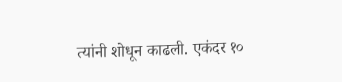त्यांनी शोधून काढली. एकंदर १०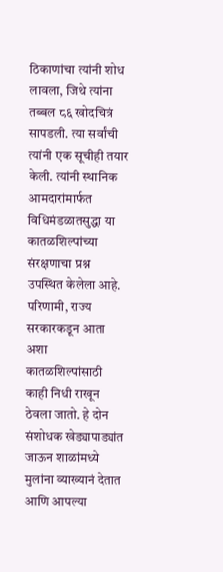ठिकाणांचा त्यांनी शोध लावला, जिथे त्यांना तब्बल ८६ खोदचित्रं सापडली. त्या सर्वांची त्यांनी एक सूचीही तयार केली. त्यांनी स्थानिक आमदारांमार्फत विधिमंडळातसुद्धा या कातळशिल्पांच्या संरक्षणाचा प्रश्न उपस्थित केलेला आहे. परिणामी, राज्य सरकारकडून आता अशा कातळशिल्पांसाठी काही निधी राखून ठेवला जातो. हे दोन संशोधक खेड्यापाड्यांत जाऊन शाळांमध्ये मुलांना व्याख्यानं देतात आणि आपल्या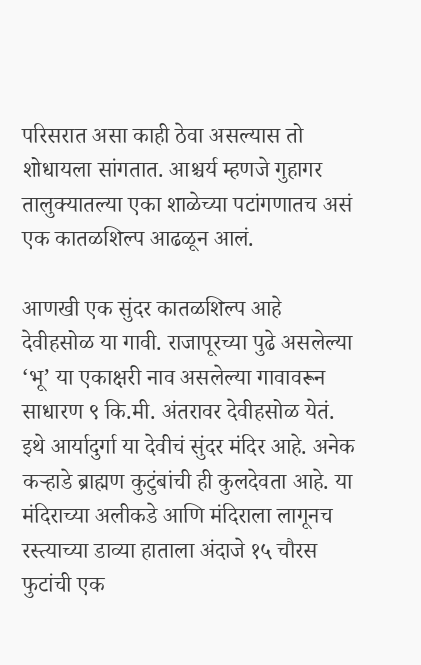परिसरात असा काही ठेवा असल्यास तो शोधायला सांगतात. आश्चर्य म्हणजे गुहागर तालुक्यातल्या एका शाळेच्या पटांगणातच असं एक कातळशिल्प आढळून आलं.

आणखी एक सुंदर कातळशिल्प आहे देवीहसोळ या गावी. राजापूरच्या पुढे असलेल्या ‘भू’ या एकाक्षरी नाव असलेल्या गावावरून साधारण ९ कि.मी. अंतरावर देवीहसोळ येतं. इथे आर्यादुर्गा या देवीचं सुंदर मंदिर आहे. अनेक कऱ्हाडे ब्राह्मण कुटुंबांची ही कुलदेवता आहे. या मंदिराच्या अलीकडे आणि मंदिराला लागूनच रस्त्याच्या डाव्या हाताला अंदाजे १५ चौरस फुटांची एक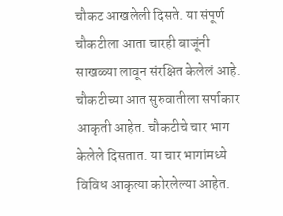चौकट आखलेली दिसते. या संपूर्ण चौकटीला आता चारही बाजूंनी साखळ्या लावून संरक्षित केलेलं आहे. चौकटीच्या आत सुरुवातीला सर्पाकार आकृती आहेत. चौकटीचे चार भाग केलेले दिसतात. या चार भागांमध्ये विविध आकृत्या कोरलेल्या आहेत.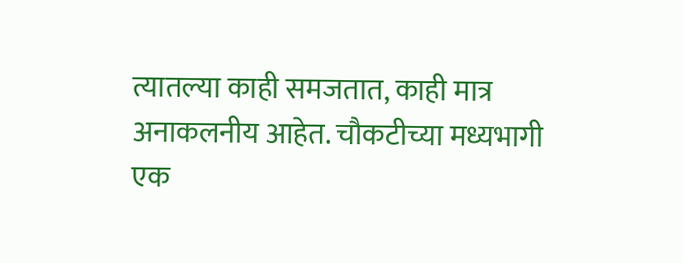त्यातल्या काही समजतात, काही मात्र अनाकलनीय आहेत. चौकटीच्या मध्यभागी एक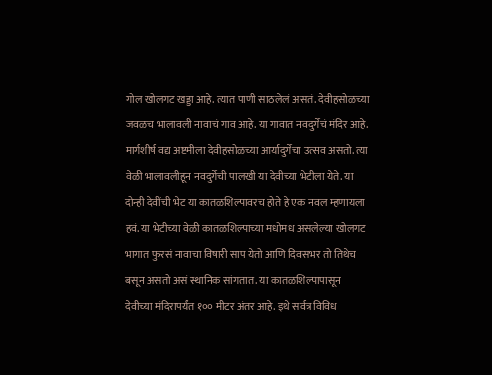गोल खोलगट खड्डा आहे. त्यात पाणी साठलेलं असतं. देवीहसोळच्या जवळच भालावली नावाचं गाव आहे. या गावात नवदुर्गेचं मंदिर आहे. मार्गशीर्ष वद्य अष्टमीला देवीहसोळच्या आर्यादुर्गेचा उत्सव असतो. त्या वेळी भालावलीहून नवदुर्गेची पालखी या देवीच्या भेटीला येते. या दोन्ही देवींची भेट या कातळशिल्पावरच होते हे एक नवल म्हणायला हवं. या भेटीच्या वेळी कातळशिल्पाच्या मधोमध असलेल्या खोलगट भागात फुरसं नावाचा विषारी साप येतो आणि दिवसभर तो तिथेच बसून असतो असं स्थानिक सांगतात. या कातळशिल्पापासून देवीच्या मंदिरापर्यंत १०० मीटर अंतर आहे. इथे सर्वत्र विविध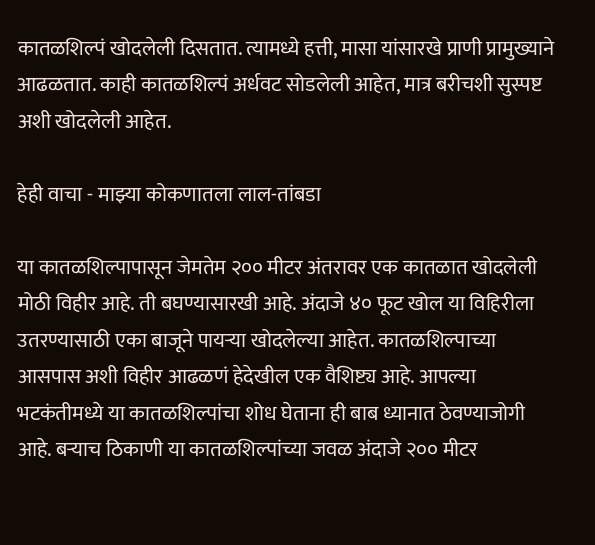कातळशिल्पं खोदलेली दिसतात. त्यामध्ये हत्ती, मासा यांसारखे प्राणी प्रामुख्याने आढळतात. काही कातळशिल्पं अर्धवट सोडलेली आहेत, मात्र बरीचशी सुस्पष्ट अशी खोदलेली आहेत.

हेही वाचा - माझ्या कोकणातला लाल-तांबडा

या कातळशिल्पापासून जेमतेम २०० मीटर अंतरावर एक कातळात खोदलेली मोठी विहीर आहे. ती बघण्यासारखी आहे. अंदाजे ४० फूट खोल या विहिरीला उतरण्यासाठी एका बाजूने पायऱ्या खोदलेल्या आहेत. कातळशिल्पाच्या आसपास अशी विहीर आढळणं हेदेखील एक वैशिष्ट्य आहे. आपल्या भटकंतीमध्ये या कातळशिल्पांचा शोध घेताना ही बाब ध्यानात ठेवण्याजोगी आहे. बऱ्याच ठिकाणी या कातळशिल्पांच्या जवळ अंदाजे २०० मीटर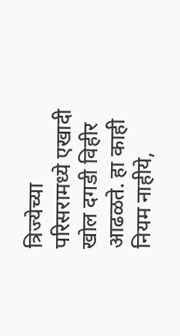त्रिज्येच्या परिसरामध्ये एखादी खोल दगडी विहीर आढळते. हा काही नियम नाहीये,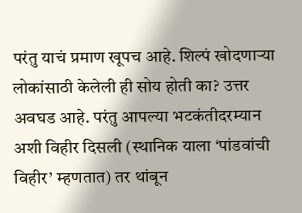परंतु याचं प्रमाण खूपच आहे. शिल्पं खोदणाऱ्या लोकांसाठी केलेली ही सोय होती का? उत्तर अवघड आहे. परंतु आपल्या भटकंतीदरम्यान अशी विहीर दिसली (स्थानिक याला ‘पांडवांची विहीर’ म्हणतात) तर थांबून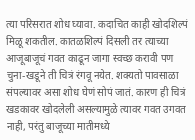त्या परिसरात शोध घ्यावा. कदाचित काही खोदशिल्पं मिळू शकतील. कातळशिल्पं दिसली तर त्याच्या आजूबाजूचं गवत काढून जागा स्वच्छ करावी पण चुना-खडूने ती चित्रं रंगवू नयेत. शक्यतो पावसाळा संपल्यावर असा शोध घेणं सोपं जातं. कारण ही चित्रं खडकावर खोदलेली असल्यामुळे त्यावर गवत उगवत नाही, परंतु बाजूच्या मातीमध्ये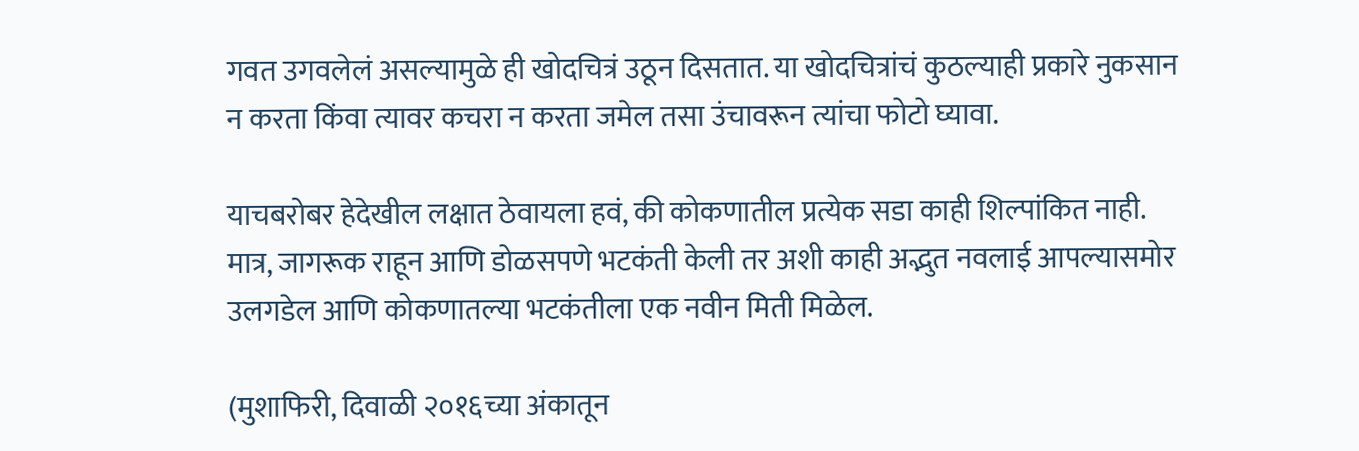गवत उगवलेलं असल्यामुळे ही खोदचित्रं उठून दिसतात. या खोदचित्रांचं कुठल्याही प्रकारे नुकसान न करता किंवा त्यावर कचरा न करता जमेल तसा उंचावरून त्यांचा फोटो घ्यावा.

याचबरोबर हेदेखील लक्षात ठेवायला हवं, की कोकणातील प्रत्येक सडा काही शिल्पांकित नाही. मात्र, जागरूक राहून आणि डोळसपणे भटकंती केली तर अशी काही अद्भुत नवलाई आपल्यासमोर उलगडेल आणि कोकणातल्या भटकंतीला एक नवीन मिती मिळेल.

(मुशाफिरी, दिवाळी २०१६च्या अंकातून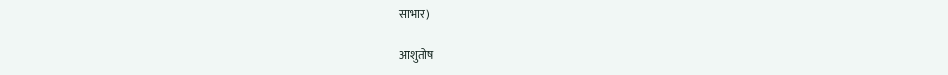साभार)

आशुतोष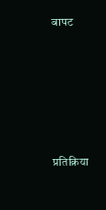बापट







प्रतिक्रिया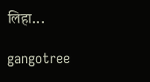लिहा...

gangotree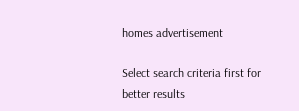homes advertisement

Select search criteria first for better results